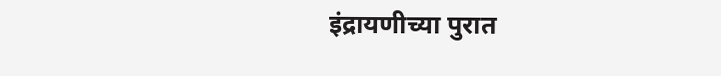इंद्रायणीच्या पुरात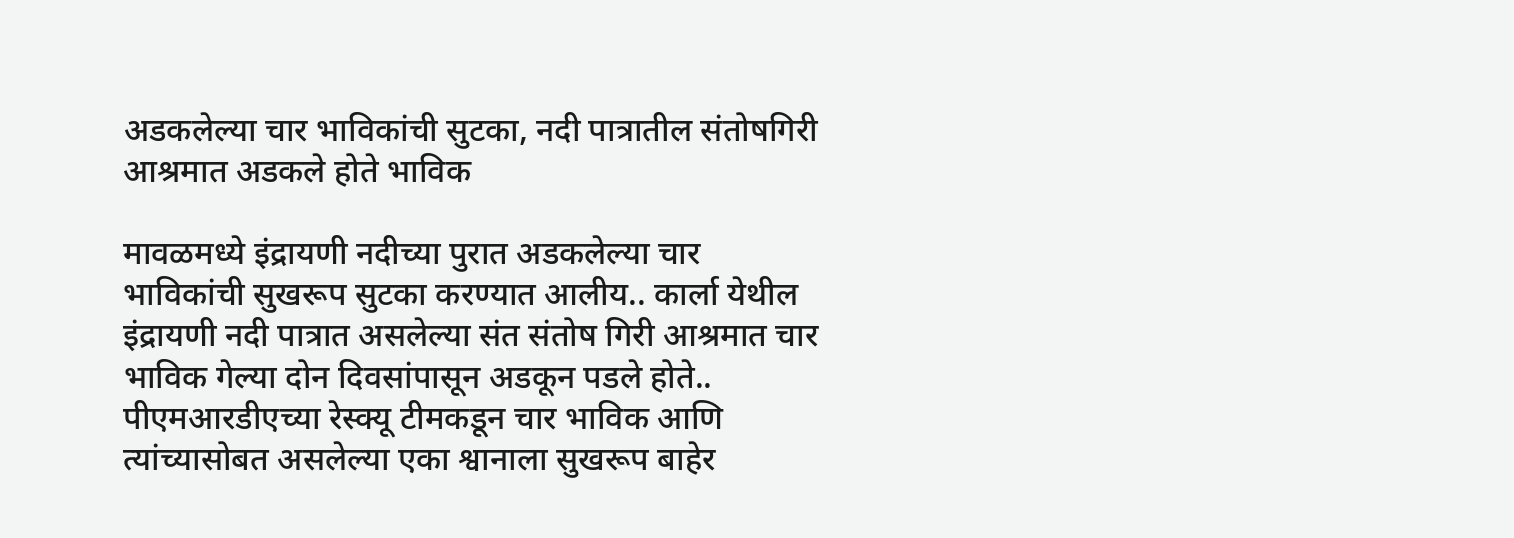अडकलेल्या चार भाविकांची सुटका, नदी पात्रातील संतोषगिरी आश्रमात अडकले होते भाविक

मावळमध्ये इंद्रायणी नदीच्या पुरात अडकलेल्या चार भाविकांची सुखरूप सुटका करण्यात आलीय.. कार्ला येथील इंद्रायणी नदी पात्रात असलेल्या संत संतोष गिरी आश्रमात चार भाविक गेल्या दोन दिवसांपासून अडकून पडले होते.. पीएमआरडीएच्या रेस्क्यू टीमकडून चार भाविक आणि त्यांच्यासोबत असलेल्या एका श्वानाला सुखरूप बाहेर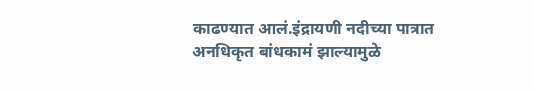काढण्यात आलं.इंद्रायणी नदीच्या पात्रात अनधिकृत बांधकामं झाल्यामुळे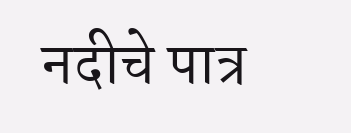नदीचे पात्र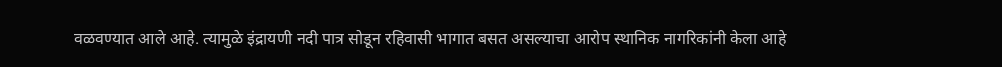वळवण्यात आले आहे. त्यामुळे इंद्रायणी नदी पात्र सोडून रहिवासी भागात बसत असल्याचा आरोप स्थानिक नागरिकांनी केला आहे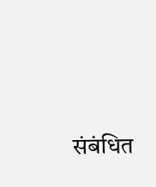संबंधित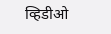व्हिडीओ